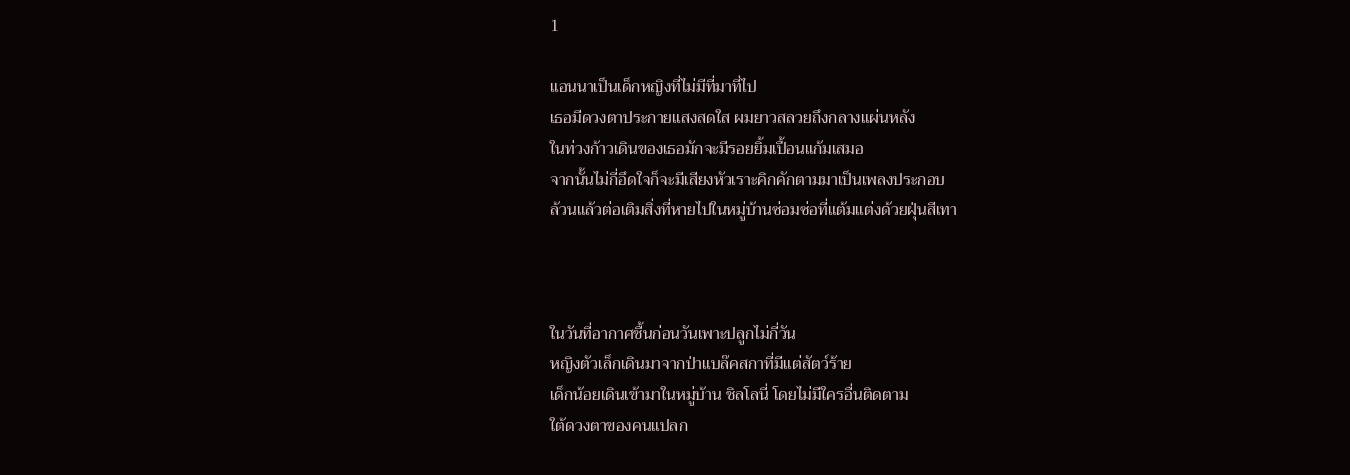1

แอนนาเป็นเด็กหญิงที่ไม่มีที่มาที่ไป
เธอมีดวงตาประกายแสงสดใส ผมยาวสลวยถึงกลางแผ่นหลัง
ในท่วงก้าวเดินของเธอมักจะมีรอยยิ้มเปื้อนแก้มเสมอ
จากนั้นไม่กี่อึดใจก็จะมีเสียงหัวเราะคิกคักตามมาเป็นเพลงประกอบ
ล้วนแล้วต่อเติมสิ่งที่หายไปในหมู่บ้านซ่อมซ่อที่แต้มแต่งด้วยฝุ่นสีเทา



ในวันที่อากาศชื้นก่อนวันเพาะปลูกไม่กี่วัน
หญิงตัวเล็กเดินมาจากป่าแบล๊คสกาที่มีแต่สัตว์ร้าย
เด็กน้อยเดินเข้ามาในหมู่บ้าน ชิลโลนี่ โดยไม่มีใครอื่นติดตาม
ใต้ดวงตาของคนแปลก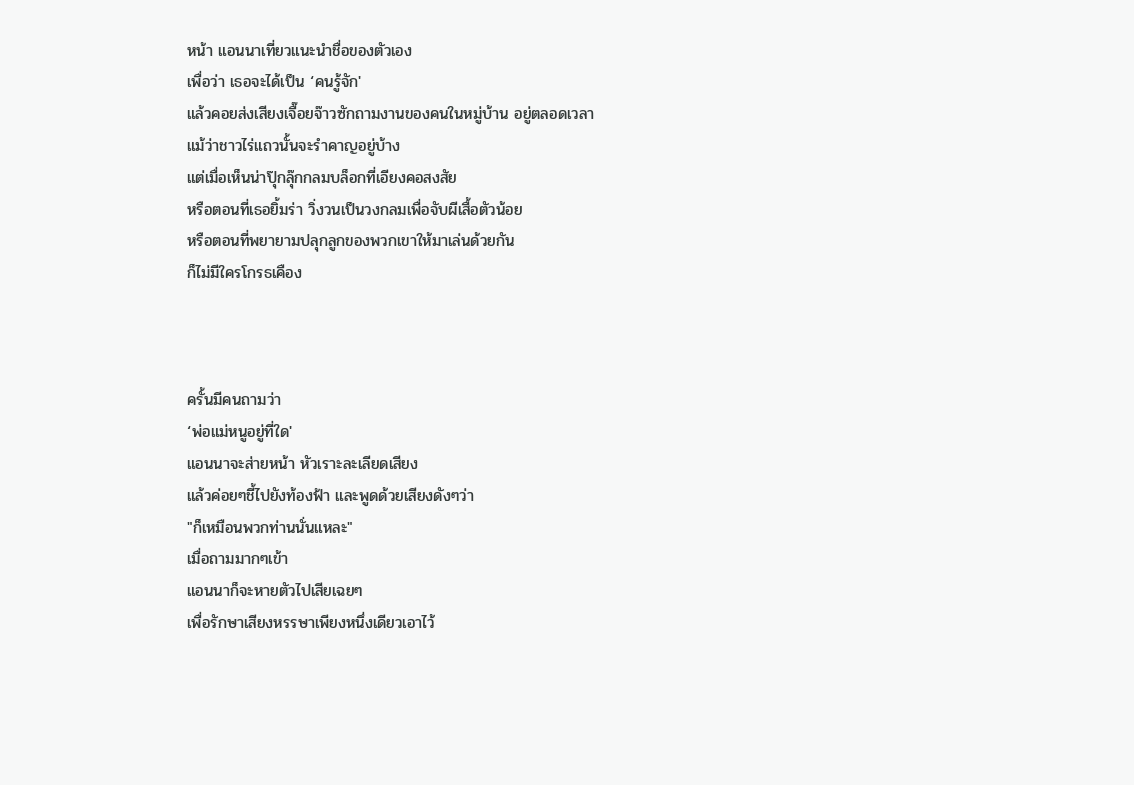หน้า แอนนาเที่ยวแนะนำชื่อของตัวเอง
เพื่อว่า เธอจะได้เป็น ‘คนรู้จัก'
แล้วคอยส่งเสียงเจื๊อยจ๊าวซักถามงานของคนในหมู่บ้าน อยู่ตลอดเวลา
แม้ว่าชาวไร่แถวนั้นจะรำคาญอยู่บ้าง
แต่เมื่อเห็นน่าปุ๊กลุ๊กกลมบล็อกที่เอียงคอสงสัย
หรือตอนที่เธอยิ้มร่า วิ่งวนเป็นวงกลมเพื่อจับผีเสื้อตัวน้อย
หรือตอนที่พยายามปลุกลูกของพวกเขาให้มาเล่นด้วยกัน
ก็ไม่มีใครโกรธเคือง



ครั้นมีคนถามว่า
‘พ่อแม่หนูอยู่ที่ใด'
แอนนาจะส่ายหน้า หัวเราะละเลียดเสียง
แล้วค่อยๆชี้ไปยังท้องฟ้า และพูดด้วยเสียงดังๆว่า
"ก็เหมือนพวกท่านนั่นแหละ"
เมื่อถามมากๆเข้า
แอนนาก็จะหายตัวไปเสียเฉยๆ
เพื่อรักษาเสียงหรรษาเพียงหนึ่งเดียวเอาไว้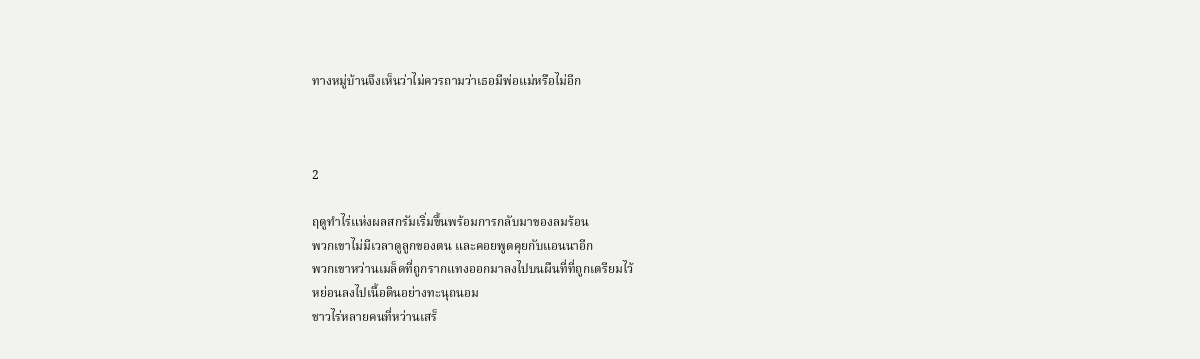ทางหมู่บ้านจึงเห็นว่าไม่ควรถามว่าเธอมีพ่อแม่หรือไม่อีก



2

ฤดูทำไร่แห่งผลสกรัมเริ่มขึ้นพร้อมการกลับมาของลมร้อน
พวกเขาไม่มีเวลาดูลูกของตน และคอยพูดคุยกับแอนนาอีก
พวกเขาหว่านเมล็ดที่ถูกรากแทงออกมาลงไปบนผืนที่ที่ถูกเตรียมไว้
หย่อนลงไปเนื้อดินอย่างทะนุถนอม
ชาวไร่หลายคนที่หว่านเสร็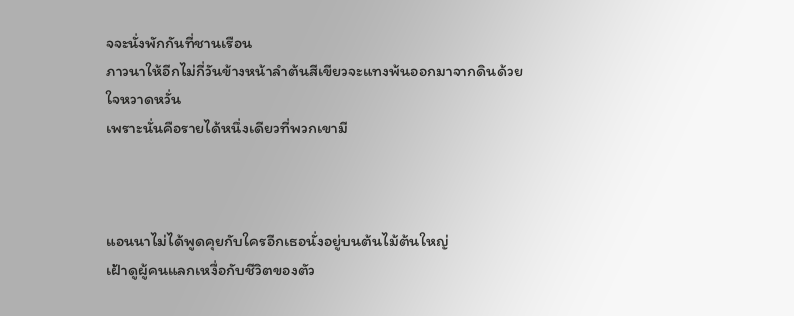จจะนั่งพักกันที่ชานเรือน
ภาวนาให้อีกไม่กี่วันข้างหน้าลำต้นสีเขียวจะแทงพ้นออกมาจากดินด้วยใจหวาดหวั่น
เพราะนั่นคือรายได้หนึ่งเดียวที่พวกเขามี



แอนนาไม่ได้พูดคุยกับใครอีกเธอนั่งอยู่บนต้นไม้ต้นใหญ่
เฝ้าดูผู้คนแลกเหงื่อกับชีวิตของตัว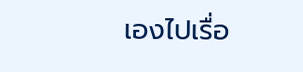เองไปเรื่อ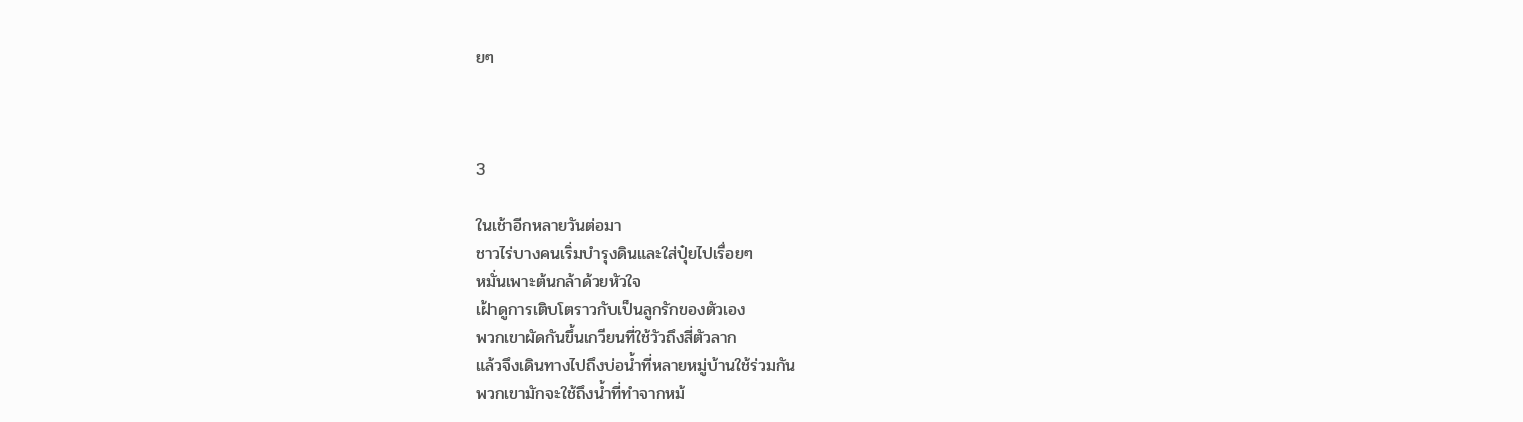ยๆ



3

ในเช้าอีกหลายวันต่อมา
ชาวไร่บางคนเริ่มบำรุงดินและใส่ปุ๋ยไปเรื่อยๆ
หมั่นเพาะต้นกล้าด้วยหัวใจ
เฝ้าดูการเติบโตราวกับเป็นลูกรักของตัวเอง
พวกเขาผัดกันขึ้นเกวียนที่ใช้วัวถึงสี่ตัวลาก
แล้วจึงเดินทางไปถึงบ่อน้ำที่หลายหมู่บ้านใช้ร่วมกัน
พวกเขามักจะใช้ถึงน้ำที่ทำจากหม้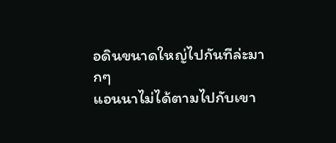อดินขนาดใหญ่ไปกันทีล่ะมากๆ
แอนนาไม่ได้ตามไปกับเขา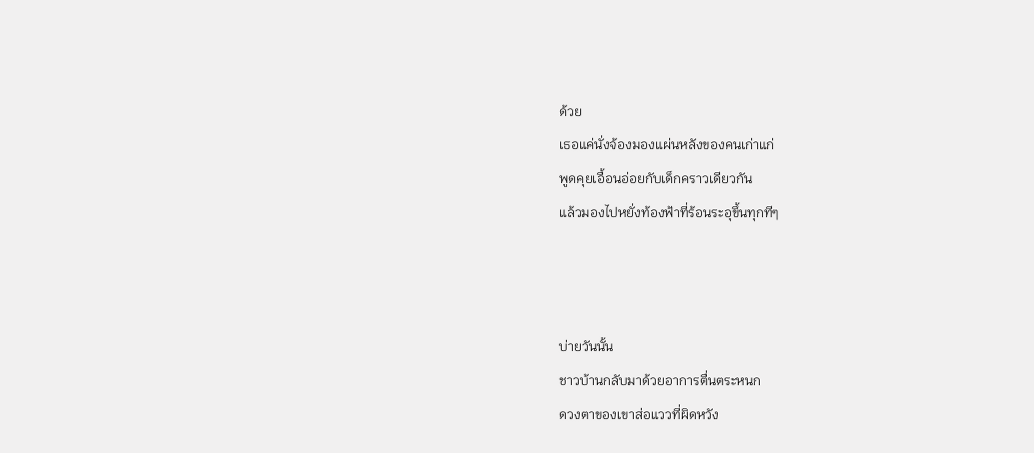ด้วย
เธอแค่นั่งจ้องมองแผ่นหลังของคนเก่าแก่
พูดคุยเอื้อนอ่อยกับเด็กคราวเดียวกัน
แล้วมองไปหยั่งท้องฟ้าที่ร้อนระอุขึ้นทุกทีๆ



บ่ายวันนั้น
ชาวบ้านกลับมาด้วยอาการตื่นตระหนก
ดวงตาของเขาส่อแววที่ผิดหวัง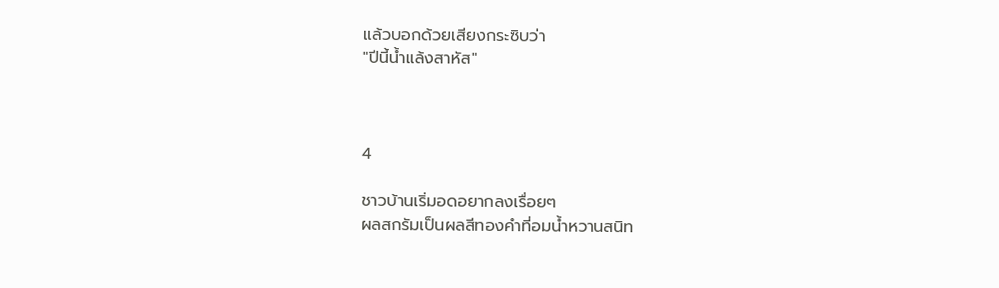แล้วบอกด้วยเสียงกระซิบว่า
"ปีนี้น้ำแล้งสาหัส"



4

ชาวบ้านเริ่มอดอยากลงเรื่อยๆ
ผลสกรัมเป็นผลสีทองคำที่อมน้ำหวานสนิท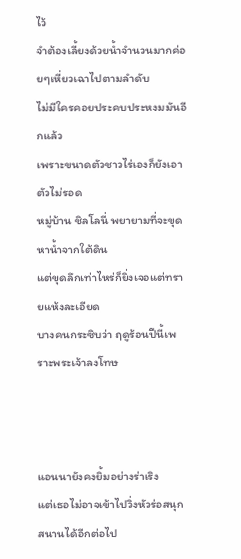ไว้
จำต้องเลี้ยงด้วยน้ำจำนวนมากค่อยๆเหี่ยวเฉาไปตามลำดับ
ไม่มีใครคอยประคบประหงมมันอีกแล้ว
เพราะขนาดตัวชาวไร่เองก็ยังเอาตัวไม่รอด
หมู่บ้าน ชิลโลนี่ พยายามที่จะขุดหาน้ำจากใต้ดิน
แต่ขุดลึกเท่าไหร่ก็ยิ่งเจอแต่ทรายแห้งละเอียด
บางคนกระซิบว่า ฤดูร้อนปีนี้เพราะพระเจ้าลงโทษ



แอนนายังคงยิ้มอย่างร่าเริง
แต่เธอไม่อาจเข้าไปวิ่งหัวร่อสนุกสนานได้อีกต่อไป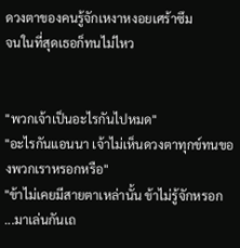ดวงตาของคนรู้จักเหงาหงอยเศร้าซึม
จนในที่สุดเธอก็ทนไม่ไหว


"พวกเจ้าเป็นอะไรกันไปหมด"
"อะไรกันแอนนา เจ้าไม่เห็นดวงตาทุกข์ทนของพวกเราหรอกหรือ"
"ข้าไม่เคยมีสายตาเหล่านั้น ข้าไม่รู้จักหรอก ...มาเล่นกันเถ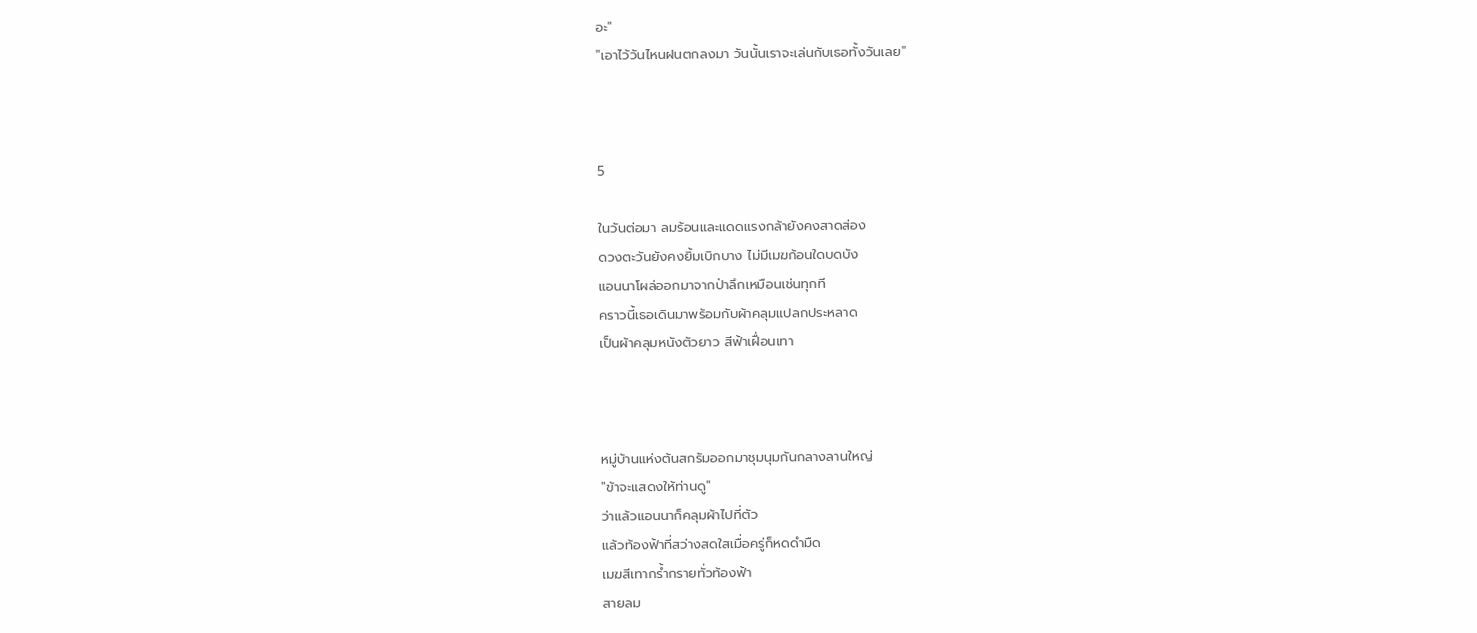อะ"
"เอาไว้วันไหนฝนตกลงมา วันนั้นเราจะเล่นกับเธอทั้งวันเลย"



5

ในวันต่อมา ลมร้อนและแดดแรงกล้ายังคงสาดส่อง
ดวงตะวันยังคงยิ้มเบิกบาง ไม่มีเมฆก้อนใดบดบัง
แอนนาโผล่ออกมาจากป่าลึกเหมือนเช่นทุกที
คราวนี้เธอเดินมาพร้อมกับผ้าคลุมแปลกประหลาด
เป็นผ้าคลุมหนังตัวยาว สีฟ้าเฝื่อนเทา



หมู่บ้านแห่งต้นสกรัมออกมาชุมนุมกันกลางลานใหญ่
"ข้าจะแสดงให้ท่านดู"
ว่าแล้วแอนนาก็คลุมผ้าไปที่ตัว
แล้วท้องฟ้าที่สว่างสดใสเมื่อครู่ก็หดดำมืด
เมฆสีเทากร้ำกรายทั่วท้องฟ้า
สายลม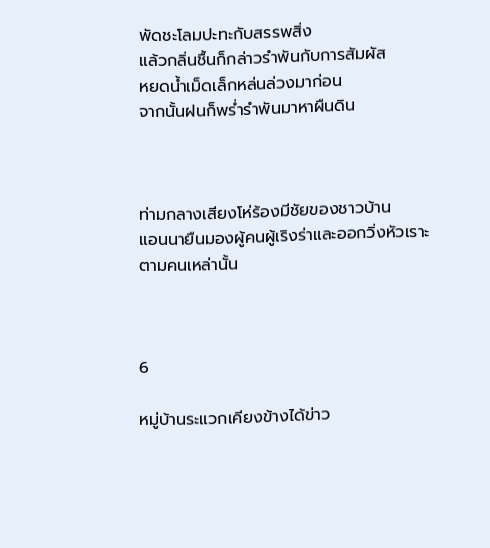พัดชะโลมปะทะกับสรรพสิ่ง
แล้วกลิ่นชื้นก็กล่าวรำพันกับการสัมผัส
หยดน้ำเม็ดเล็กหล่นล่วงมาก่อน
จากนั้นฝนก็พร่ำรำพันมาหาผืนดิน



ท่ามกลางเสียงโห่ร้องมีชัยของชาวบ้าน
แอนนายืนมองผู้คนผู้เริงร่าและออกวิ่งหัวเราะตามคนเหล่านั้น



6

หมู่บ้านระแวกเคียงข้างได้ข่าว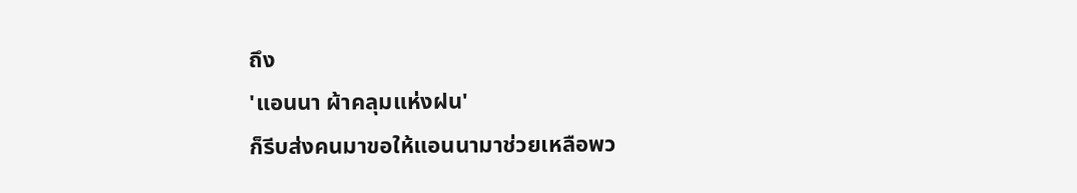ถึง
'แอนนา ผ้าคลุมแห่งฝน'
ก็รีบส่งคนมาขอให้แอนนามาช่วยเหลือพว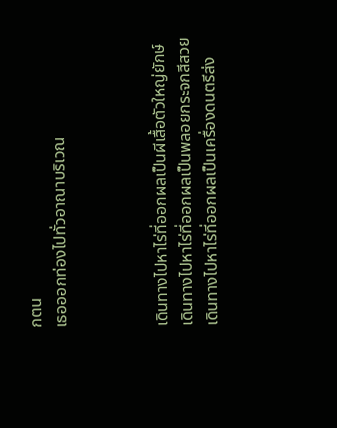กตน
เธอออกท่องไปทั่วอาณาบริเวณ



เดินทางไปหาไร่ที่ออกผลเป็นผีเสื้อตัวใหญ่ยักษ์
เดินทางไปหาไร่ที่ออกผลเป็นพลอยกระจกสีสวย
เดินทางไปหาไร่ที่ออกผลเป็นเครื่องดนตรีส่ง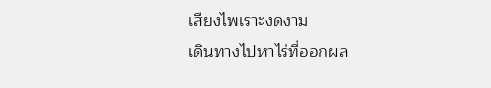เสียงไพเราะงดงาม
เดินทางไปหาไร่ที่ออกผล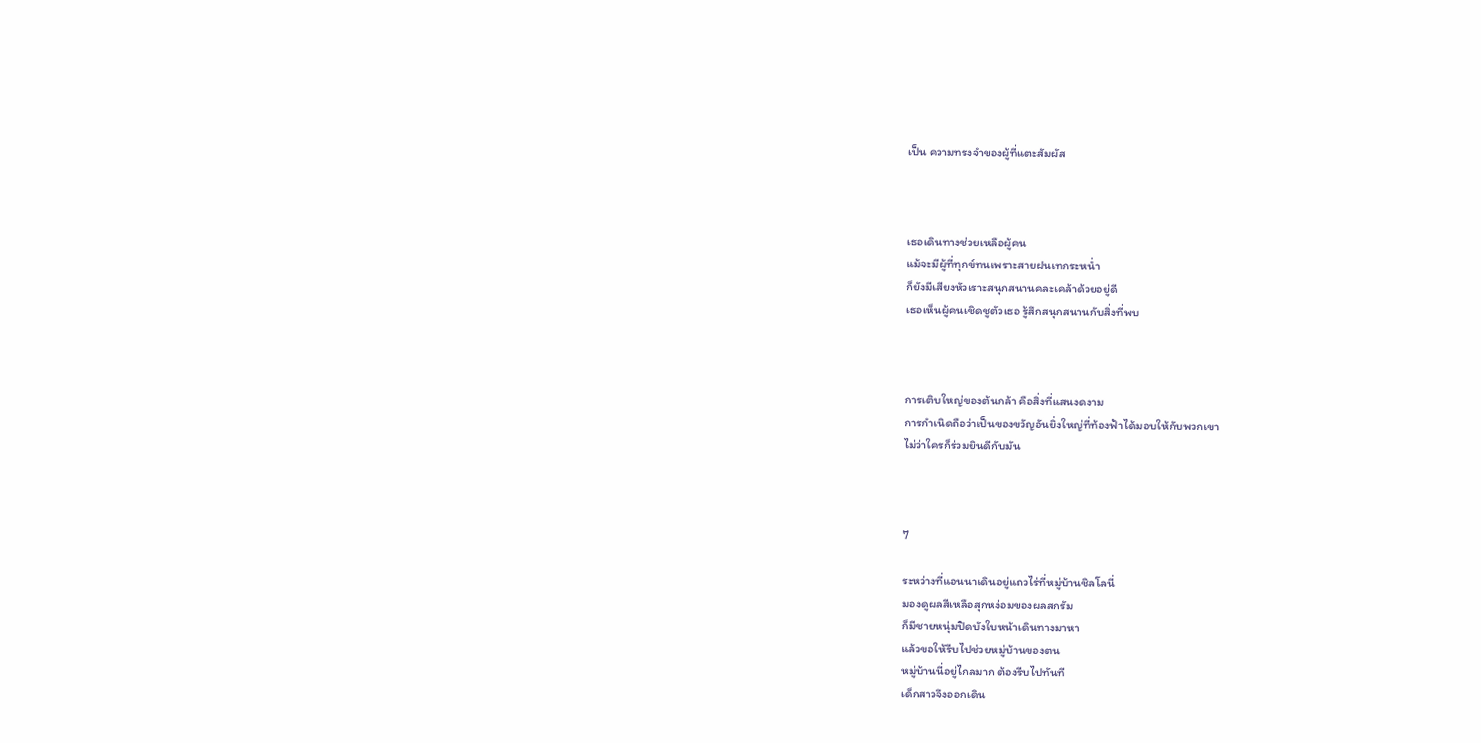เป็น ความทรงจำของผู้ที่แตะสัมผัส



เธอเดินทางช่วยเหลือผู้คน
แม้จะมีผู้ที่ทุกข์ทนเพราะสายฝนเทกระหน่ำ
ก็ยังมีเสียงหัวเราะสนุกสนานคละเคล้าด้วยอยู่ดี
เธอเห็นผู้คนเชิดชูตัวเธอ รู้สึกสนุกสนานกับสิ่งที่พบ



การเติบใหญ่ของต้นกล้า คือสิ่งที่แสนงดงาม
การกำเนิดถือว่าเป็นของขวัญอันยิ่งใหญ่ที่ท้องฟ้าได้มอบให้กับพวกเขา
ไม่ว่าใครก็ร่วมยินดีกับมัน



7

ระหว่างที่แอนนาเดินอยู่แถวไร่ที่หมู่บ้านชิลโลนี่
มองดูผลสีเหลือสุกหง่อมของผลสกรัม
ก็มีชายหนุ่มปิดบังใบหน้าเดินทางมาหา
แล้วขอให้รีบไปช่วยหมู่บ้านของตน
หมู่บ้านนี่อยู่ไกลมาก ต้องรีบไปทันที
เด็กสาวจึงออกเดิน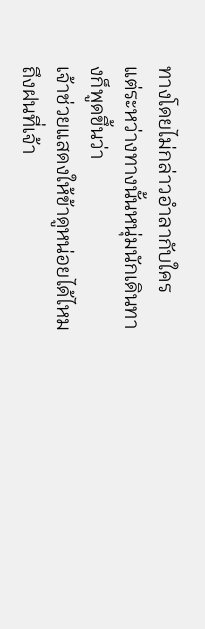ทางโดยไม่กล่าวอำลากับใคร
แต่ระหว่างทางนั้นหนุ่มนักเดินทางก็พูดขึ้นว่า
เจ้าช่วยแสดงให้ข้าดูหน่อยได้ไหมถึงฝนที่เจ้า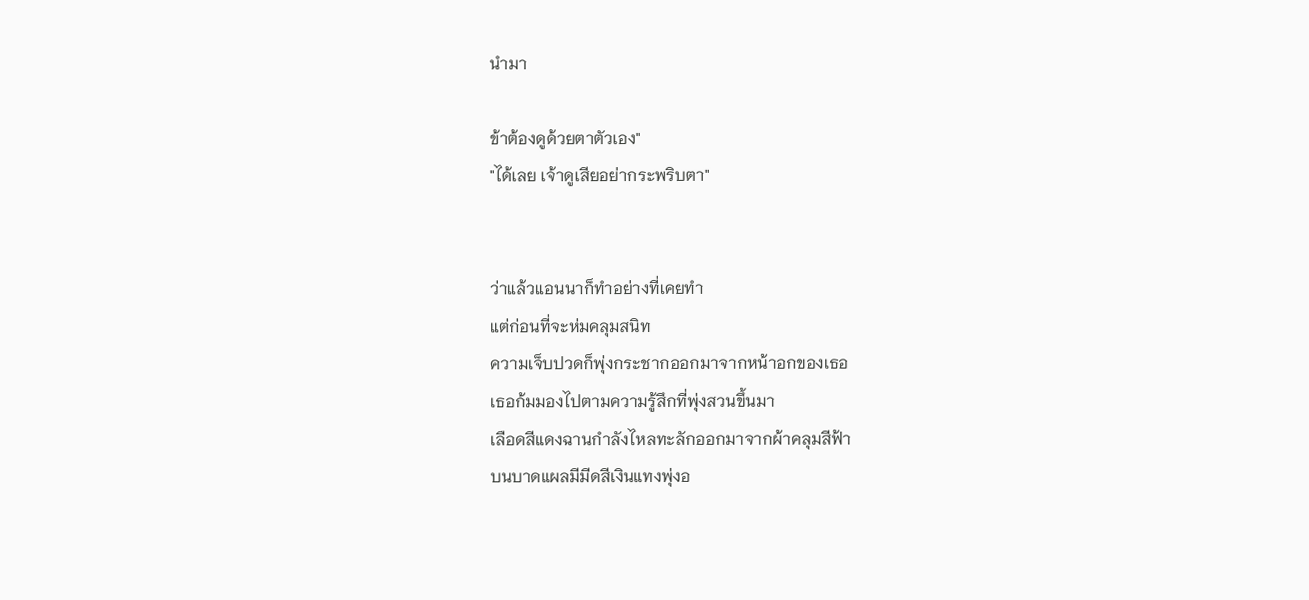นำมา

ข้าต้องดูด้วยตาตัวเอง"
"ได้เลย เจ้าดูเสียอย่ากระพริบตา"


ว่าแล้วแอนนาก็ทำอย่างที่เคยทำ
แต่ก่อนที่จะห่มคลุมสนิท
ความเจ็บปวดก็พุ่งกระชากออกมาจากหน้าอกของเธอ
เธอก้มมองไปตามความรู้สึกที่พุ่งสวนขึ้นมา
เลือดสีแดงฉานกำลังไหลทะลักออกมาจากผ้าคลุมสีฟ้า
บนบาดแผลมีมีดสีเงินแทงพุ่งอ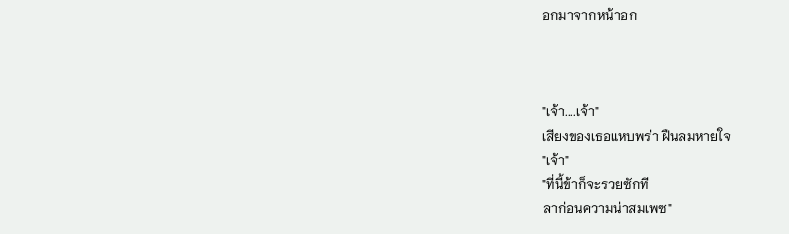อกมาจากหน้าอก



"เจ้า....เจ้า"
เสียงของเธอแหบพร่า ฝืนลมหายใจ
"เจ้า"
"ที่นี้ข้าก็จะรวยซักที
ลาก่อนความน่าสมเพซ"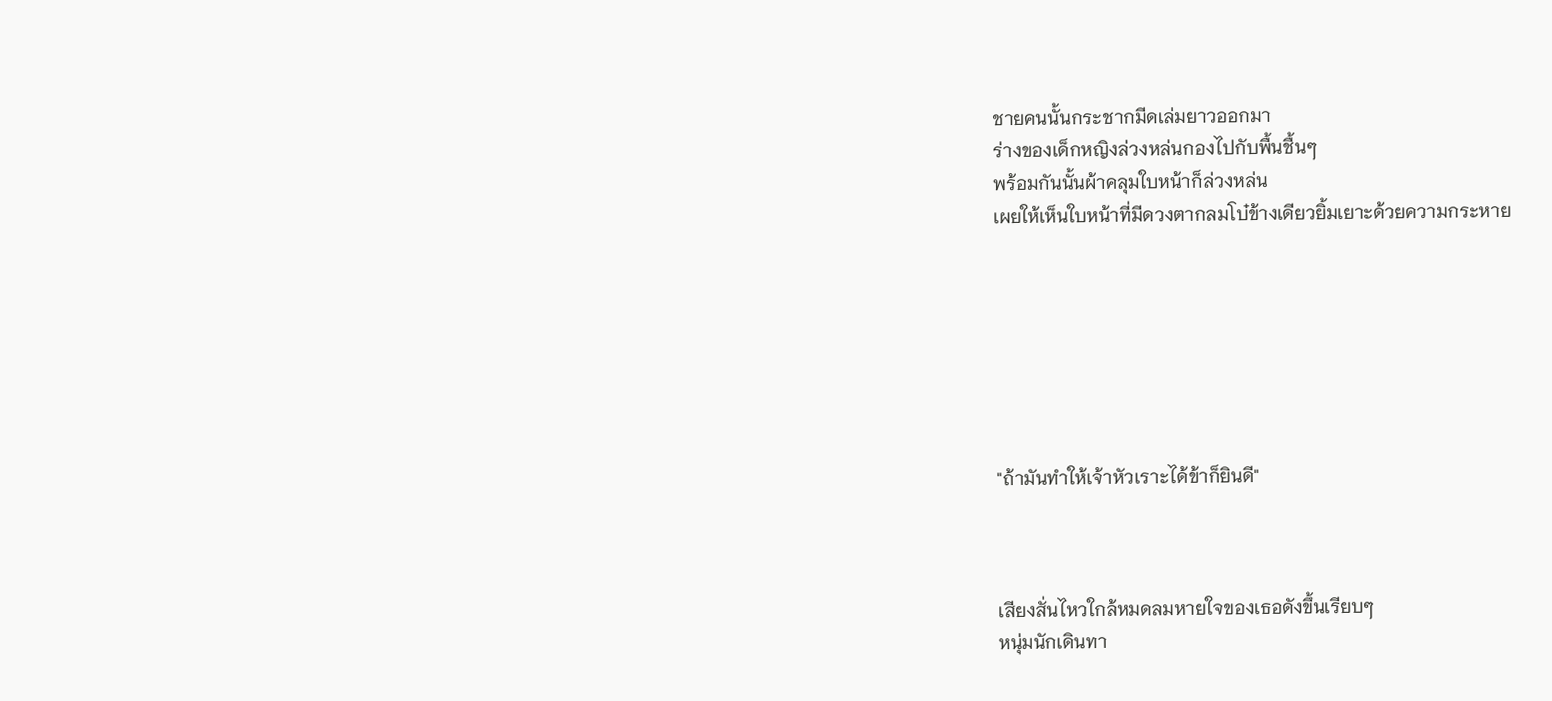ชายคนนั้นกระชากมีดเล่มยาวออกมา
ร่างของเด็กหญิงล่วงหล่นกองไปกับพื้นชื้นๆ
พร้อมกันนั้นผ้าคลุมใบหน้าก็ล่วงหล่น
เผยให้เห็นใบหน้าที่มีดวงตากลมโบ๋ข้างเดียวยิ้มเยาะด้วยความกระหาย







"ถ้ามันทำให้เจ้าหัวเราะได้ข้าก็ยินดี"



เสียงสั่นไหวใกล้หมดลมหายใจของเธอดังขึ้นเรียบๆ
หนุ่มนักเดินทา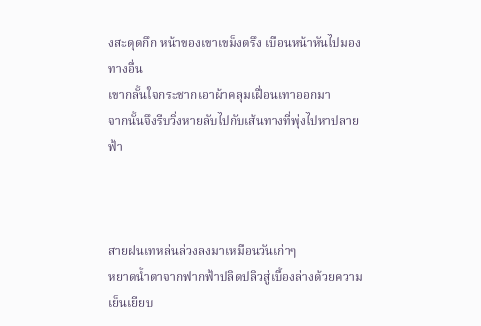งสะดุดกึก หน้าของเขาเขม็งตรึง เบือนหน้าหันไปมองทางอื่น
เขากลั้นใจกระชากเอาผ้าคลุมเฝื่อนเทาออกมา
จากนั้นจึงรีบวิ่งหายลับไปกับเส้นทางที่พุ่งไปหาปลายฟ้า



สายฝนเทหล่นล่วงลงมาเหมือนวันเก่าๆ
หยาดน้ำตาจากฟากฟ้าปลิดปลิวสู่เบื้องล่างด้วยความเย็นเยียบ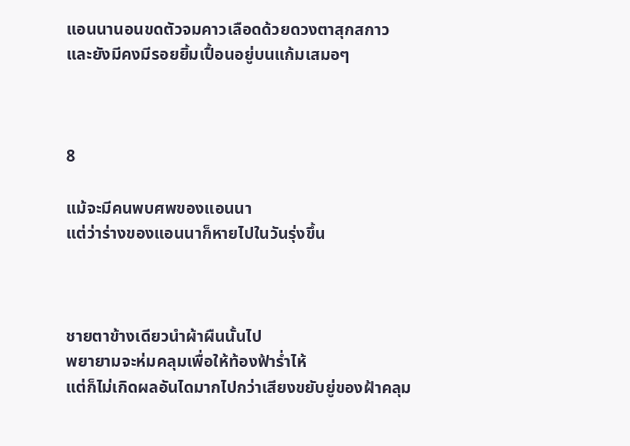แอนนานอนขดตัวจมคาวเลือดด้วยดวงตาสุกสกาว
และยังมีคงมีรอยยิ้มเปื้อนอยู่บนแก้มเสมอๆ



8

แม้จะมีคนพบศพของแอนนา
แต่ว่าร่างของแอนนาก็หายไปในวันรุ่งขึ้น



ชายตาข้างเดียวนำผ้าผืนนั้นไป
พยายามจะห่มคลุมเพื่อให้ท้องฟ้าร่ำไห้
แต่ก็ไม่เกิดผลอันไดมากไปกว่าเสียงขยับยู่ของฝ้าคลุม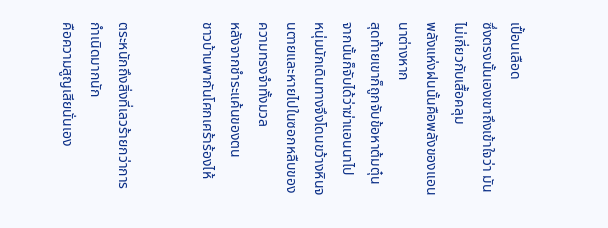เปื้อนเลือด
ซึ่งตรงนั้นเองเขาถึงเข้าใจว่า มันไม่เกี่ยวกับเสื้อคลุม
พลังแห่งฝนนั้นคือพลังของแอนนาต่างหาก
สุดท้ายเขาก็ถูกจับข้อหาต้มตุ๋น จากนั้นก็จับได้ว่าฆ่าแอนนาไป
หนุ่มนักเดินทางจึงโดนขว้างหินจนตายและหายไปในซอกหลืบของความทรงจำทั้งมวล
หลังจากชำระแค้นของตน
ชาวบ้านพากันโศกเศร้าร้องไห้


ตระหนักถึงสิ่งที่เลวร้ายกว่าการกำเนิดมากนัก
คือความสูญเสียนั่นเอง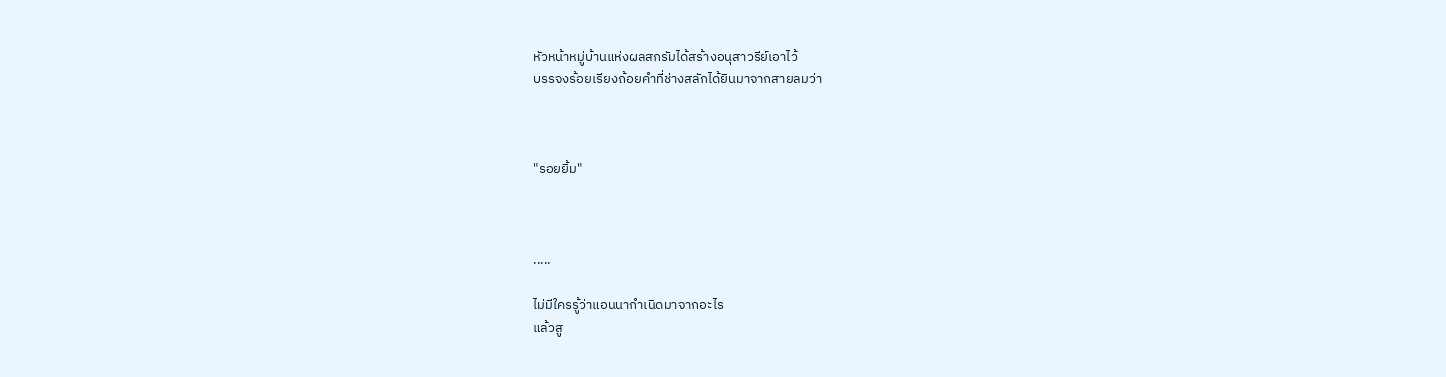หัวหน้าหมู่บ้านแห่งผลสกรัมได้สร้างอนุสาวรีย์เอาไว้
บรรจงร้อยเรียงถ้อยคำที่ช่างสลักได้ยินมาจากสายลมว่า



"รอยยิ้ม"



.....

ไม่มีใครรู้ว่าแอนนากำเนิดมาจากอะไร
แล้วสู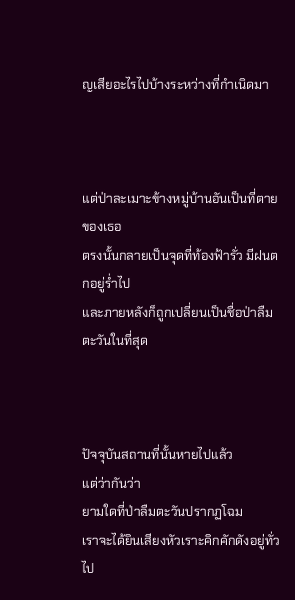ญเสียอะไรไปบ้างระหว่างที่กำเนิดมา



แต่ป่าละเมาะข้างหมู่บ้านอันเป็นที่ตายของเธอ
ตรงนั้นกลายเป็นจุดที่ท้องฟ้ารั่ว มีฝนตกอยู่ร่ำไป
และภายหลังก็ถูกเปลี่ยนเป็นชื่อป่าลืมตะวันในที่สุด



ปัจจุบันสถานที่นั้นหายไปแล้ว
แต่ว่ากันว่า
ยามใดที่ป่าลืมตะวันปรากฏโฉม
เราจะได้ยินเสียงหัวเราะคิกคักดังอยู่ทั่วไป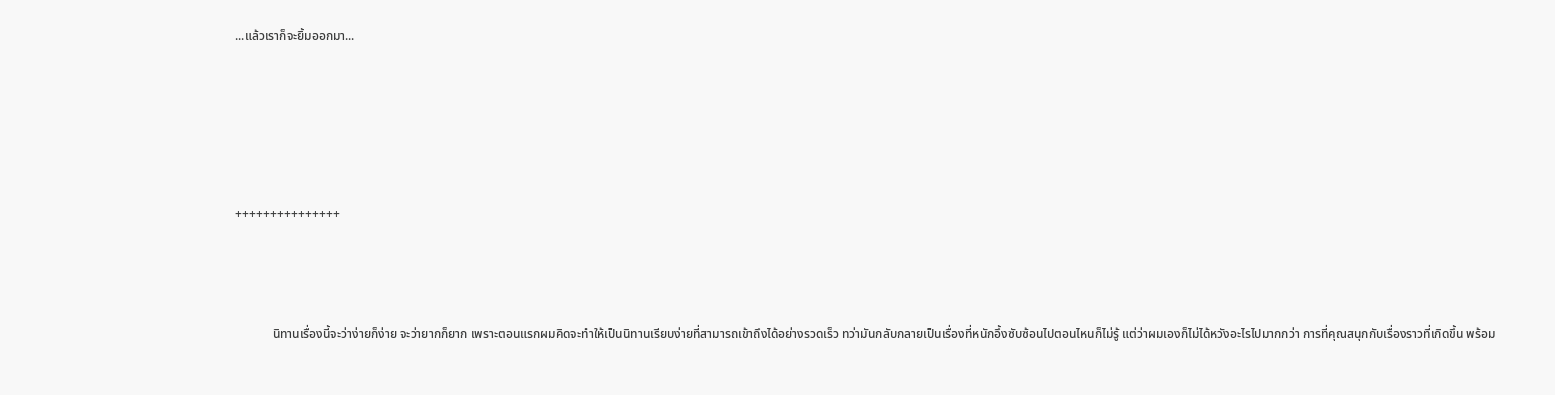...แล้วเราก็จะยิ้มออกมา...





+++++++++++++++



            นิทานเรื่องนี้จะว่าง่ายก็ง่าย จะว่ายากก็ยาก เพราะตอนแรกผมคิดจะทำให้เป็นนิทานเรียบง่ายที่สามารถเข้าถึงได้อย่างรวดเร็ว ทว่ามันกลับกลายเป็นเรื่องที่หนักอึ้งซับซ้อนไปตอนไหนก็ไม่รู้ แต่ว่าผมเองก็ไม่ได้หวังอะไรไปมากกว่า การที่คุณสนุกกับเรื่องราวที่เกิดขึ้น พร้อม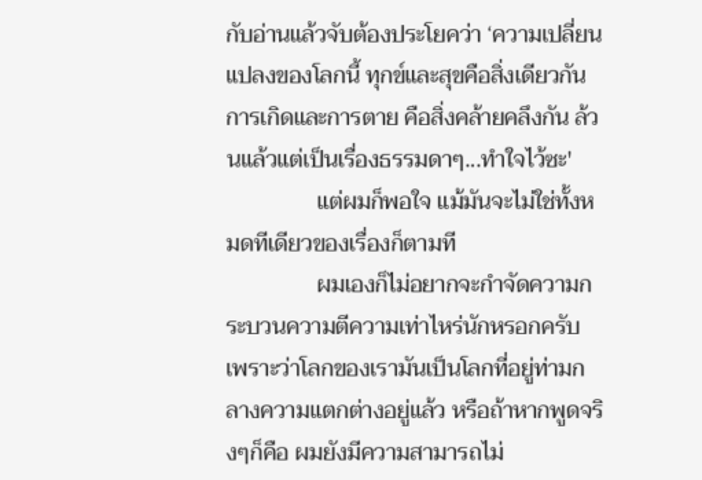กับอ่านแล้วจับต้องประโยคว่า ‘ความเปลี่ยนแปลงของโลกนี้ ทุกข์และสุขคือสิ่งเดียวกัน การเกิดและการตาย คือสิ่งคล้ายคลึงกัน ล้วนแล้วแต่เป็นเรื่องธรรมดาๆ...ทำใจไว้ซะ'
                แต่ผมก็พอใจ แม้มันจะไม่ใช่ทั้งหมดทีเดียวของเรื่องก็ตามที
                ผมเองก็ไม่อยากจะกำจัดความกระบวนความตีความเท่าไหร่นักหรอกครับ เพราะว่าโลกของเรามันเป็นโลกที่อยู่ท่ามกลางความแตกต่างอยู่แล้ว หรือถ้าหากพูดจริงๆก็คือ ผมยังมีความสามารถไม่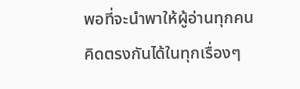พอที่จะนำพาให้ผู้อ่านทุกคนคิดตรงกันได้ในทุกเรื่องๆ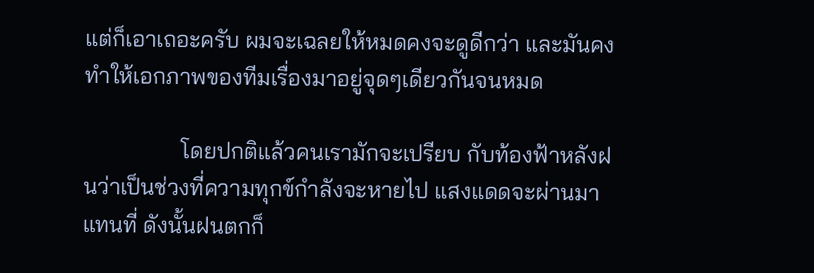แต่ก็เอาเถอะครับ ผมจะเฉลยให้หมดคงจะดูดีกว่า และมันคงทำให้เอกภาพของทีมเรื่องมาอยู่จุดๆเดียวกันจนหมด

                 โดยปกติแล้วคนเรามักจะเปรียบ กับท้องฟ้าหลังฝนว่าเป็นช่วงที่ความทุกข์กำลังจะหายไป แสงแดดจะผ่านมาแทนที่ ดังนั้นฝนตกก็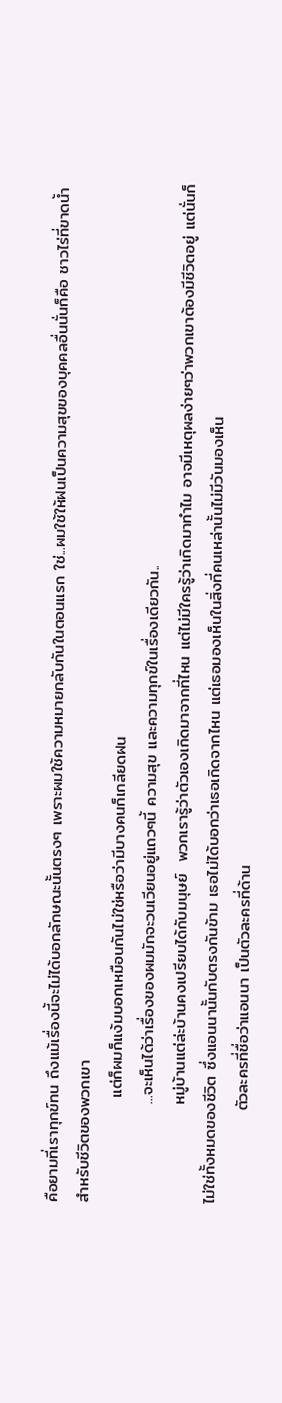คือยามที่เราทุกข์ทน ถึงแม้เรื่องนี้จะไม่ได้บอกลักษณะนั้นตรงๆ เพราะผมใช้ความหมายกลับกันในตอนแรก ใช่...ผมใช้ให้ฝนเป็นความสุขของบุคคลอื่นนั่นก็คือ ชาวไร่ที่ขาดน้ำสำหรับชีวิตของพวกเขา
                  แต่ก็ผมก็แง้มบอกเหมือนกันไม่ใช่หรือว่ามีบางคนก็เกลียดฝน
                 ...จะเห็นได้ว่าเรื่องของผมมักจะวนเวียนอยู่แถวๆนี้ ความสุข และความทุกข์ในเรื่องเดียวกัน..
                 หมู่บ้านแต่ล่ะบ้านคงเปรียบได้กับมนุษย์  พวกเรารู้ว่าตัวเองเกิดมาจากที่ไหน แต่ไม่มีใครรู้ว่าเกิดมาทำไม อาจมีเหตุผลง่ายๆว่าพวกเขาต้องมีชีวิตอยู่ แต่นั่นก็ไม่ใช่ทั้งหมดของชีวิต ซึ่งแอนนานั้นกับตรงกันข้าม เธอไม่ได้บอกว่าเธอเกิดจากไหน แต่เธอมองเห็นในสิ่งที่คนเหล่านั้นไม่มีวันมองเห็น
                ตัวละครที่ชื่อว่าแอนนา เป็นตัวละครที่ด้าน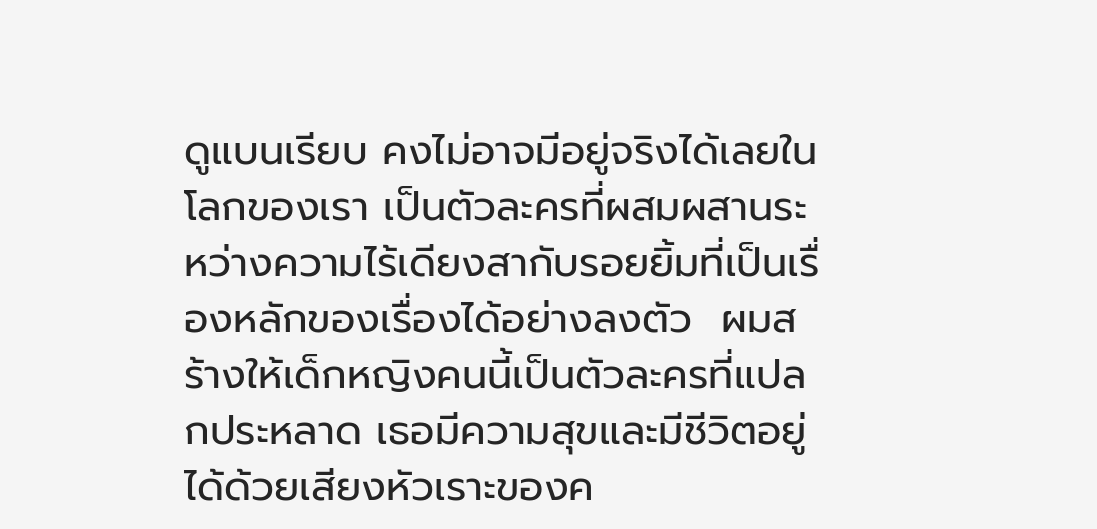ดูแบนเรียบ คงไม่อาจมีอยู่จริงได้เลยในโลกของเรา เป็นตัวละครที่ผสมผสานระหว่างความไร้เดียงสากับรอยยิ้มที่เป็นเรื่องหลักของเรื่องได้อย่างลงตัว  ผมสร้างให้เด็กหญิงคนนี้เป็นตัวละครที่แปลกประหลาด เธอมีความสุขและมีชีวิตอยู่ได้ด้วยเสียงหัวเราะของค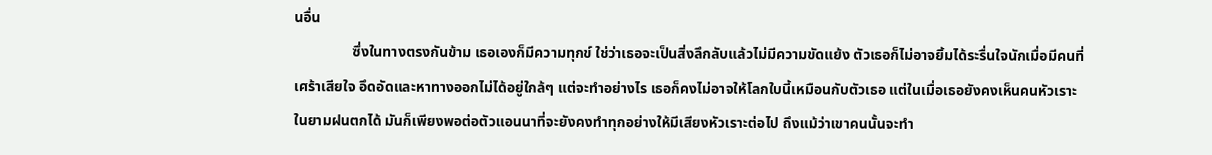นอื่น
                ซึ่งในทางตรงกันข้าม เธอเองก็มีความทุกข์ ใช่ว่าเธอจะเป็นสิ่งลึกลับแล้วไม่มีความขัดแย้ง ตัวเธอก็ไม่อาจยิ้มได้ระรื่นใจนักเมื่อมีคนที่เศร้าเสียใจ อึดอัดและหาทางออกไม่ได้อยู่ใกล้ๆ แต่จะทำอย่างไร เธอก็คงไม่อาจให้โลกใบนี้เหมือนกับตัวเธอ แต่ในเมื่อเธอยังคงเห็นคนหัวเราะในยามฝนตกได้ มันก็เพียงพอต่อตัวแอนนาที่จะยังคงทำทุกอย่างให้มีเสียงหัวเราะต่อไป ถึงแม้ว่าเขาคนนั้นจะทำ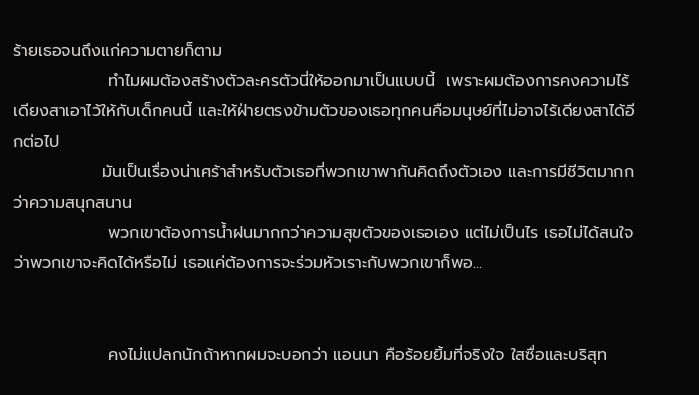ร้ายเธอจนถึงแก่ความตายก็ตาม
                ทำไมผมต้องสร้างตัวละครตัวนี่ให้ออกมาเป็นแบบนี้  เพราะผมต้องการคงความไร้เดียงสาเอาไว้ให้กับเด็กคนนี้ และให้ฝ่ายตรงข้ามตัวของเธอทุกคนคือมนุษย์ที่ไม่อาจไร้เดียงสาได้อีกต่อไป
               มันเป็นเรื่องน่าเศร้าสำหรับตัวเธอที่พวกเขาพากันคิดถึงตัวเอง และการมีชีวิตมากกว่าความสนุกสนาน
                พวกเขาต้องการน้ำฝนมากกว่าความสุขตัวของเธอเอง แต่ไม่เป็นไร เธอไม่ได้สนใจว่าพวกเขาจะคิดได้หรือไม่ เธอแค่ต้องการจะร่วมหัวเราะกับพวกเขาก็พอ...


                คงไม่แปลกนักถ้าหากผมจะบอกว่า แอนนา คือร้อยยิ้มที่จริงใจ ใสซื่อและบริสุท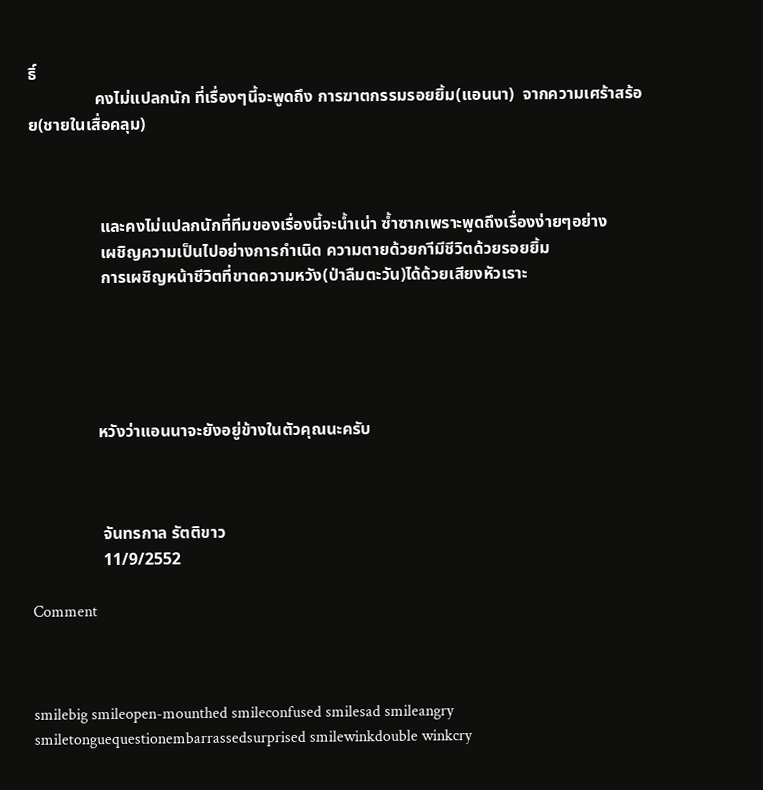ธิ์
                คงไม่แปลกนัก ที่เรื่องๆนี้จะพูดถึง การฆาตกรรมรอยยิ้ม(แอนนา)  จากความเศร้าสร้อย(ชายในเสื่อคลุม)



                 และคงไม่แปลกนักที่ทีมของเรื่องนี้จะน้ำเน่า ซ้ำซากเพราะพูดถึงเรื่องง่ายๆอย่าง
                 เผชิญความเป็นไปอย่างการกำเนิด ความตายด้วยกาีมีชีวิตด้วยรอยยิ้ม
                 การเผชิญหน้าชีวิตที่ขาดความหวัง(ป่าลืมตะวัน)ได้ด้วยเสียงหัวเราะ





                หวังว่าแอนนาจะยังอยู่ข้างในตัวคุณนะครับ



                 จันทรกาล รัตติขาว
                 11/9/2552

Comment



smilebig smileopen-mounthed smileconfused smilesad smileangry smiletonguequestionembarrassedsurprised smilewinkdouble winkcry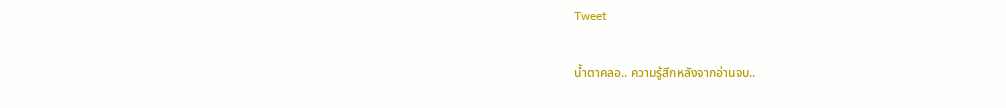Tweet

น้ำตาคลอ.. ความรู้สึกหลังจากอ่านจบ..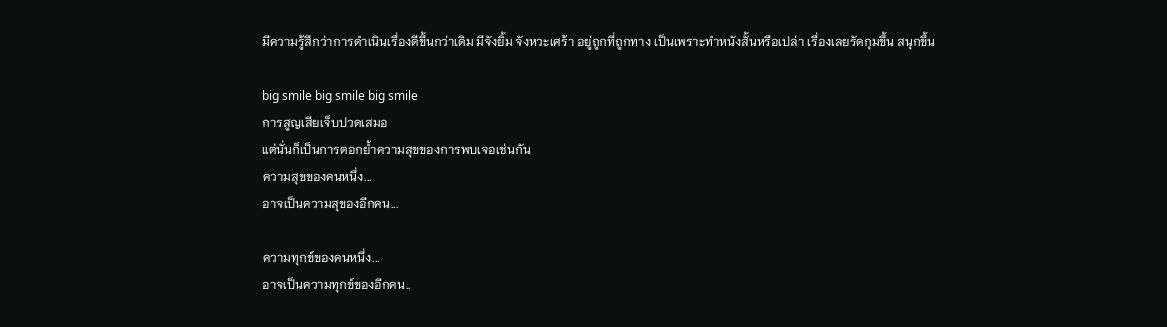มีความรู้สึกว่าการดำเนินเรื่องดีขึ้นกว่าเดิม มีจังยิ้ม จังหวะเศร้า อยู่ถูกที่ถูกทาง เป็นเพราะทำหนังสั้นหรือเปล่า เรื่องเลยรัดกุมขึ้น สนุกขึ้น

big smile big smile big smile
การสูญเสียเจ็บปวดเสมอ
แต่นั่นก็เป็นการตอกย้ำความสุขของการพบเจอเช่นกัน
ความสุขของคนหนึ่ง...
อาจเป็นความสุของอีกคน...

ความทุกข์ของคนหนึ่ง...
อาจเป็นความทุกข์ของอีกคน..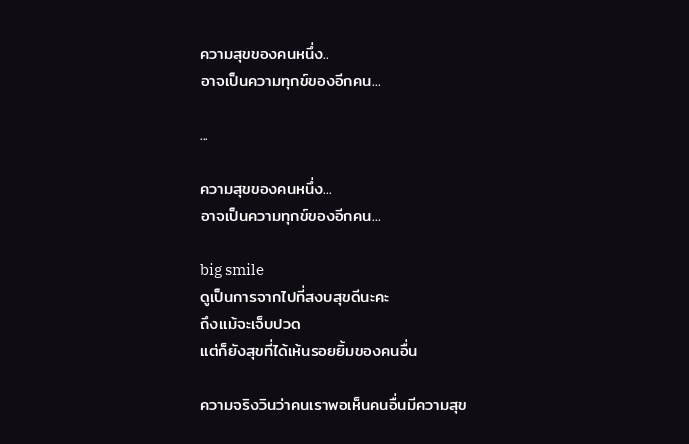ความสุขของคนหนึ่ง..
อาจเป็นความทุกข์ของอีกคน...

...

ความสุขของคนหนึ่ง...
อาจเป็นความทุกข์ของอีกคน...

big smile
ดูเป็นการจากไปที่สงบสุขดีนะคะ
ถึงเเม้จะเจ็บปวด
แต่ก็ยังสุขที่ได้เห้นรอยยิ้มของคนอื่น

ความจริงวินว่าคนเราพอเห็นคนอื่นมีความสุข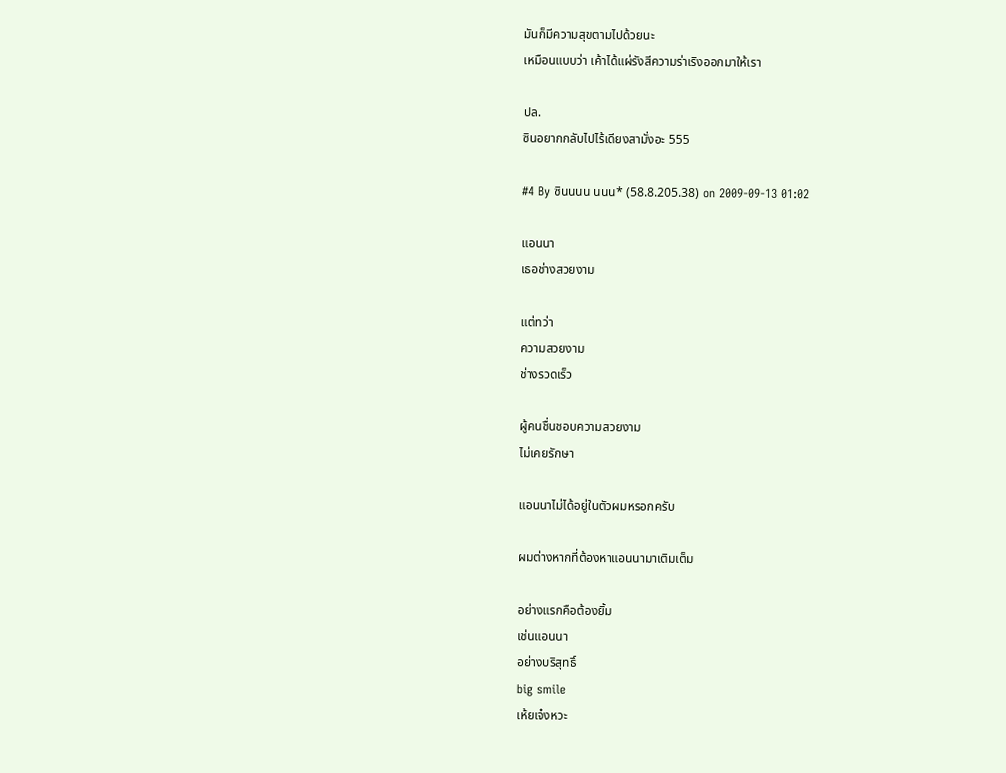มันก็มีความสุขตามไปด้วยนะ
เหมือนแบบว่า เค้าได้แผ่รังสีความร่าเริงออกมาให้เรา

ปล.
ซินอยากกลับไปไร้เดียงสามั่งอะ 555

#4 By ซินนนน นนน* (58.8.205.38) on 2009-09-13 01:02

แอนนา
เธอช่างสวยงาม

แต่ทว่า
ความสวยงาม
ช่างรวดเร็ว

ผู้คนชื่นชอบความสวยงาม
ไม่เคยรักษา

แอนนาไม่ได้อยู่ในตัวผมหรอกครับ

ผมต่างหากที่ต้องหาแอนนามาเติมเต็ม

อย่างแรกคือต้องยิ้ม
เช่นแอนนา
อย่างบริสุทธิ์
big smile
เห้ยเจ๋งหวะ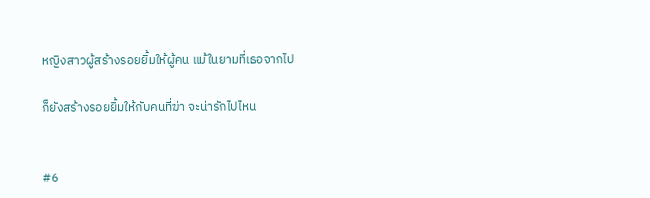หญิงสาวผู้สร้างรอยยิ้มให้ผู้คน แม้ในยามที่เธอจากไป

ก็ยังสร้างรอยยิ้มให้กับคนที่ฆ่า จะน่ารักไปไหน


#6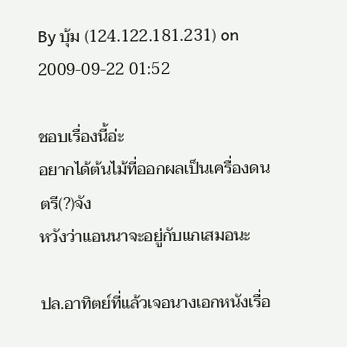By บุ้ม (124.122.181.231) on 2009-09-22 01:52

ชอบเรื่องนี้อ่ะ
อยากได้ต้นไม้ที่ออกผลเป็นเครื่องดนตรี(?)จัง
หวังว่าแอนนาจะอยู่กับแกเสมอนะ

ปล.อาทิตย์ที่แล้วเจอนางเอกหนังเรื่อ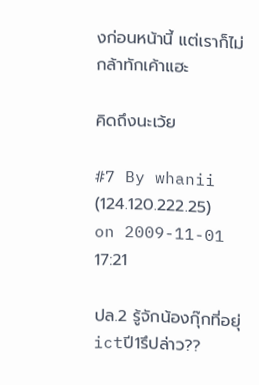งก่อนหน้านี้ แต่เราก็ไม่กล้าทักเค้าแฮะ

คิดถึงนะเว้ย

#7 By whanii (124.120.222.25) on 2009-11-01 17:21

ปล.2 รู้จักน้องกุ๊กที่อยุ่ictปี1รึปล่าว??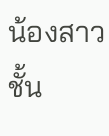น้องสาวชั้น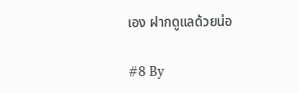เอง ฝากดูแลด้วยน่อ

#8 By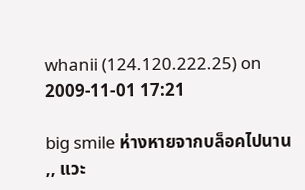whanii (124.120.222.25) on 2009-11-01 17:21

big smile ห่างหายจากบล็อคไปนาน ,, แวะ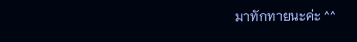มาทักทายนะค่ะ ^^